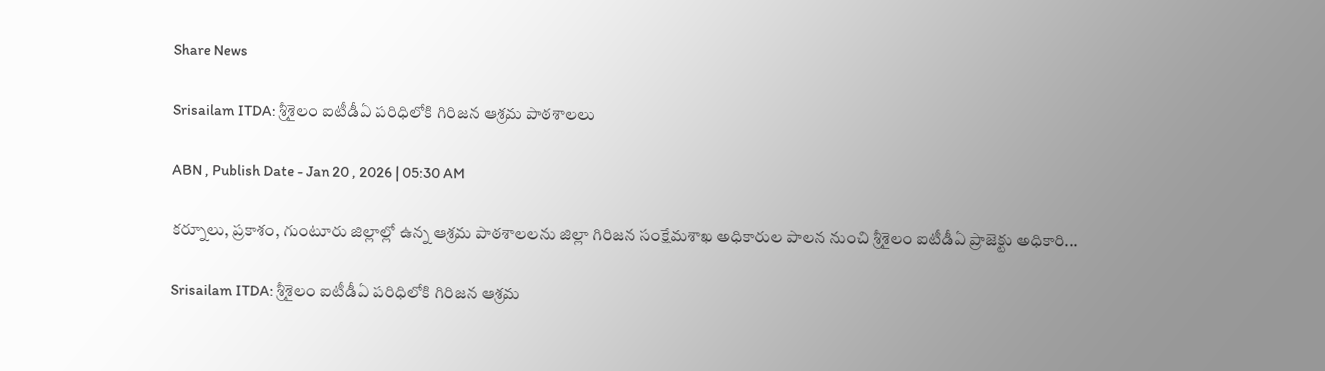Share News

Srisailam ITDA: శ్రీశైలం ఐటీడీఏ పరిధిలోకి గిరిజన ఆశ్రమ పాఠశాలలు

ABN , Publish Date - Jan 20 , 2026 | 05:30 AM

కర్నూలు, ప్రకాశం, గుంటూరు జిల్లాల్లో ఉన్న ఆశ్రమ పాఠశాలలను జిల్లా గిరిజన సంక్షేమశాఖ అధికారుల పాలన నుంచి శ్రీశైలం ఐటీడీఏ ప్రాజెక్టు అధికారి...

Srisailam ITDA: శ్రీశైలం ఐటీడీఏ పరిధిలోకి గిరిజన ఆశ్రమ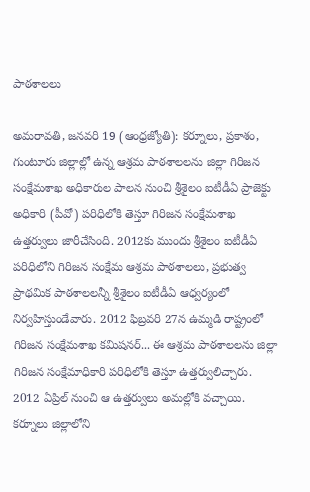పాఠశాలలు

అమరావతి, జనవరి 19 (ఆంధ్రజ్యోతి): కర్నూలు, ప్రకాశం, గుంటూరు జిల్లాల్లో ఉన్న ఆశ్రమ పాఠశాలలను జిల్లా గిరిజన సంక్షేమశాఖ అధికారుల పాలన నుంచి శ్రీశైలం ఐటీడీఏ ప్రాజెక్టు అధికారి (పీవో) పరిధిలోకి తెస్తూ గిరిజన సంక్షేమశాఖ ఉత్తర్వులు జారీచేసింది. 2012కు ముందు శ్రీశైలం ఐటీడీఏ పరిధిలోని గిరిజన సంక్షేమ ఆశ్రమ పాఠశాలలు, ప్రభుత్వ ప్రాథమిక పాఠశాలలన్నీ శ్రీశైలం ఐటీడీఏ ఆధ్వర్యంలో నిర్వహిస్తుండేవారు. 2012 ఫిబ్రవరి 27న ఉమ్మడి రాష్ట్రంలో గిరిజన సంక్షేమశాఖ కమిషనర్‌... ఈ ఆశ్రమ పాఠశాలలను జిల్లా గిరిజన సంక్షేమాధికారి పరిధిలోకి తెస్తూ ఉత్తర్వులిచ్చారు. 2012 ఏప్రిల్‌ నుంచి ఆ ఉత్తర్వులు అమల్లోకి వచ్చాయి. కర్నూలు జిల్లాలోని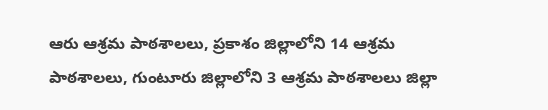ఆరు ఆశ్రమ పాఠశాలలు, ప్రకాశం జిల్లాలోని 14 ఆశ్రమ పాఠశాలలు, గుంటూరు జిల్లాలోని 3 ఆశ్రమ పాఠశాలలు జిల్లా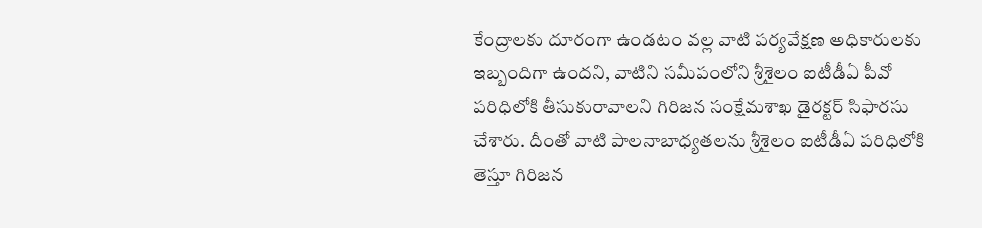కేంద్రాలకు దూరంగా ఉండటం వల్ల వాటి పర్యవేక్షణ అధికారులకు ఇబ్బందిగా ఉందని, వాటిని సమీపంలోని శ్రీశైలం ఐటీడీఏ పీవో పరిధిలోకి తీసుకురావాలని గిరిజన సంక్షేమశాఖ డైరక్టర్‌ సిఫారసు చేశారు. దీంతో వాటి పాలనాబాధ్యతలను శ్రీశైలం ఐటీడీఏ పరిధిలోకి తెస్తూ గిరిజన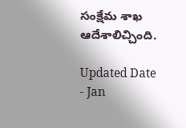సంక్షేమ శాఖ ఆదేశాలిచ్చింది.

Updated Date - Jan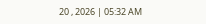20 , 2026 | 05:32 AM